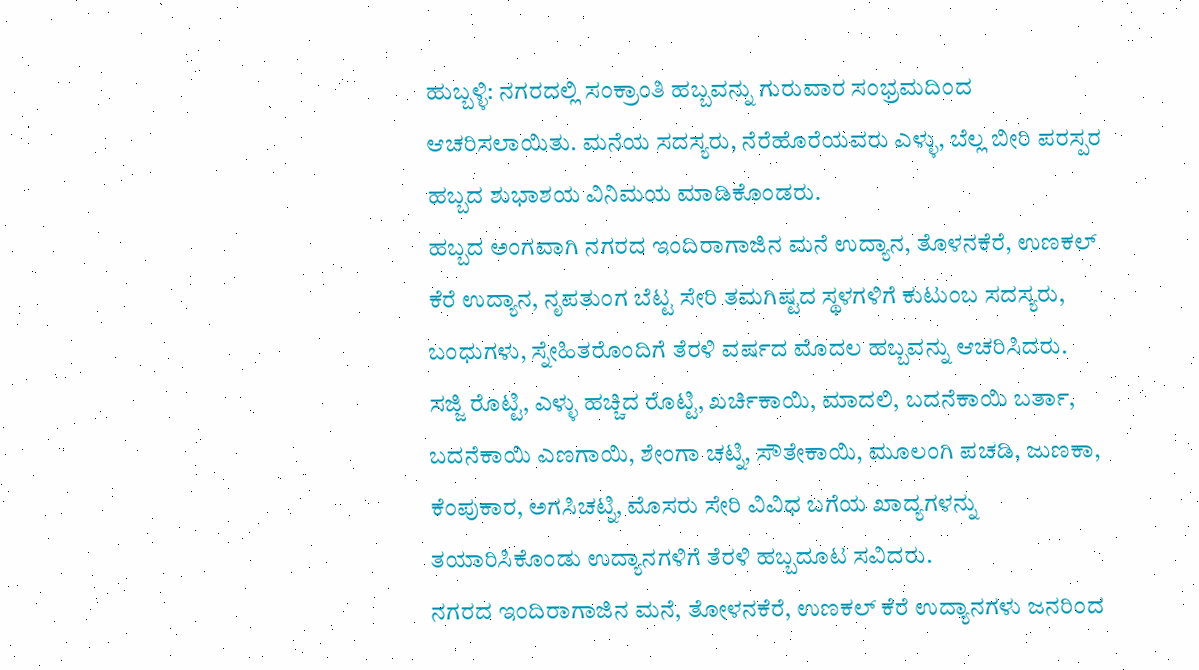ಹುಬ್ಬಳ್ಳಿ: ನಗರದಲ್ಲಿ ಸಂಕ್ರಾಂತಿ ಹಬ್ಬವನ್ನು ಗುರುವಾರ ಸಂಭ್ರಮದಿಂದ ಆಚರಿಸಲಾಯಿತು. ಮನೆಯ ಸದಸ್ಯರು, ನೆರೆಹೊರೆಯವರು ಎಳ್ಳು, ಬೆಲ್ಲ ಬೀರಿ ಪರಸ್ಪರ ಹಬ್ಬದ ಶುಭಾಶಯ ವಿನಿಮಯ ಮಾಡಿಕೊಂಡರು.
ಹಬ್ಬದ ಅಂಗವಾಗಿ ನಗರದ ಇಂದಿರಾಗಾಜಿನ ಮನೆ ಉದ್ಯಾನ, ತೊಳನಕೆರೆ, ಉಣಕಲ್ ಕೆರೆ ಉದ್ಯಾನ, ನೃಪತುಂಗ ಬೆಟ್ಟ ಸೇರಿ ತಮಗಿಷ್ಟದ ಸ್ಥಳಗಳಿಗೆ ಕುಟುಂಬ ಸದಸ್ಯರು, ಬಂಧುಗಳು, ಸ್ನೇಹಿತರೊಂದಿಗೆ ತೆರಳಿ ವರ್ಷದ ಮೊದಲ ಹಬ್ಬವನ್ನು ಆಚರಿಸಿದರು.
ಸಜ್ಜಿ ರೊಟ್ಟಿ, ಎಳ್ಳು ಹಚ್ಚಿದ ರೊಟ್ಟಿ, ಖರ್ಚಿಕಾಯಿ, ಮಾದಲಿ, ಬದನೆಕಾಯಿ ಬರ್ತಾ, ಬದನೆಕಾಯಿ ಎಣಗಾಯಿ, ಶೇಂಗಾ ಚಟ್ನಿ, ಸೌತೇಕಾಯಿ, ಮೂಲಂಗಿ ಪಚಡಿ, ಜುಣಕಾ, ಕೆಂಪುಕಾರ, ಅಗಸಿಚಟ್ನಿ, ಮೊಸರು ಸೇರಿ ವಿವಿಧ ಬಗೆಯ ಖಾದ್ಯಗಳನ್ನು ತಯಾರಿಸಿಕೊಂಡು ಉದ್ಯಾನಗಳಿಗೆ ತೆರಳಿ ಹಬ್ಬದೂಟ ಸವಿದರು.
ನಗರದ ಇಂದಿರಾಗಾಜಿನ ಮನೆ, ತೋಳನಕೆರೆ, ಉಣಕಲ್ ಕೆರೆ ಉದ್ಯಾನಗಳು ಜನರಿಂದ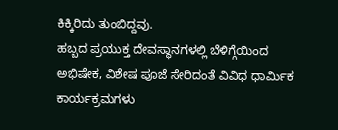ಕಿಕ್ಕಿರಿದು ತುಂಬಿದ್ದವು.
ಹಬ್ಬದ ಪ್ರಯುಕ್ತ ದೇವಸ್ಥಾನಗಳಲ್ಲಿ ಬೆಳಿಗ್ಗೆಯಿಂದ ಅಭಿಷೇಕ, ವಿಶೇಷ ಪೂಜೆ ಸೇರಿದಂತೆ ವಿವಿಧ ಧಾರ್ಮಿಕ ಕಾರ್ಯಕ್ರಮಗಳು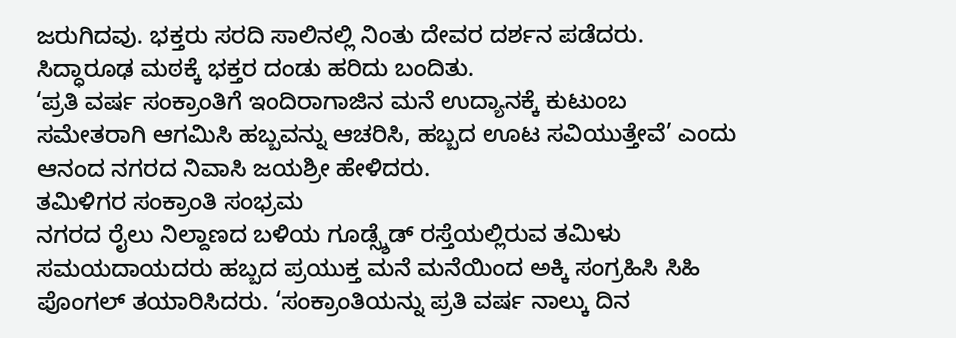ಜರುಗಿದವು. ಭಕ್ತರು ಸರದಿ ಸಾಲಿನಲ್ಲಿ ನಿಂತು ದೇವರ ದರ್ಶನ ಪಡೆದರು. ಸಿದ್ಧಾರೂಢ ಮಠಕ್ಕೆ ಭಕ್ತರ ದಂಡು ಹರಿದು ಬಂದಿತು.
‘ಪ್ರತಿ ವರ್ಷ ಸಂಕ್ರಾಂತಿಗೆ ಇಂದಿರಾಗಾಜಿನ ಮನೆ ಉದ್ಯಾನಕ್ಕೆ ಕುಟುಂಬ ಸಮೇತರಾಗಿ ಆಗಮಿಸಿ ಹಬ್ಬವನ್ನು ಆಚರಿಸಿ, ಹಬ್ಬದ ಊಟ ಸವಿಯುತ್ತೇವೆ’ ಎಂದು ಆನಂದ ನಗರದ ನಿವಾಸಿ ಜಯಶ್ರೀ ಹೇಳಿದರು.
ತಮಿಳಿಗರ ಸಂಕ್ರಾಂತಿ ಸಂಭ್ರಮ
ನಗರದ ರೈಲು ನಿಲ್ದಾಣದ ಬಳಿಯ ಗೂಡ್ಸ್ಶೆಡ್ ರಸ್ತೆಯಲ್ಲಿರುವ ತಮಿಳು ಸಮಯದಾಯದರು ಹಬ್ಬದ ಪ್ರಯುಕ್ತ ಮನೆ ಮನೆಯಿಂದ ಅಕ್ಕಿ ಸಂಗ್ರಹಿಸಿ ಸಿಹಿ ಪೊಂಗಲ್ ತಯಾರಿಸಿದರು. ‘ಸಂಕ್ರಾಂತಿಯನ್ನು ಪ್ರತಿ ವರ್ಷ ನಾಲ್ಕು ದಿನ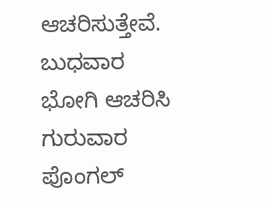ಆಚರಿಸುತ್ತೇವೆ. ಬುಧವಾರ ಭೋಗಿ ಆಚರಿಸಿ ಗುರುವಾರ ಪೊಂಗಲ್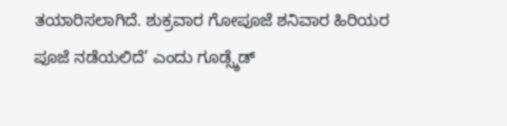ತಯಾರಿಸಲಾಗಿದೆ. ಶುಕ್ರವಾರ ಗೋಪೂಜೆ ಶನಿವಾರ ಹಿರಿಯರ ಪೂಜೆ ನಡೆಯಲಿದೆ’ ಎಂದು ಗೂಡ್ಸ್ಶೆಡ್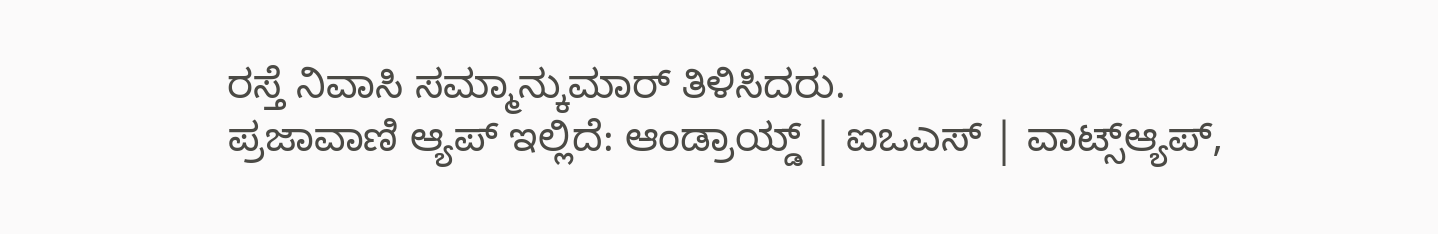ರಸ್ತೆ ನಿವಾಸಿ ಸಮ್ಮಾನ್ಕುಮಾರ್ ತಿಳಿಸಿದರು.
ಪ್ರಜಾವಾಣಿ ಆ್ಯಪ್ ಇಲ್ಲಿದೆ: ಆಂಡ್ರಾಯ್ಡ್ | ಐಒಎಸ್ | ವಾಟ್ಸ್ಆ್ಯಪ್,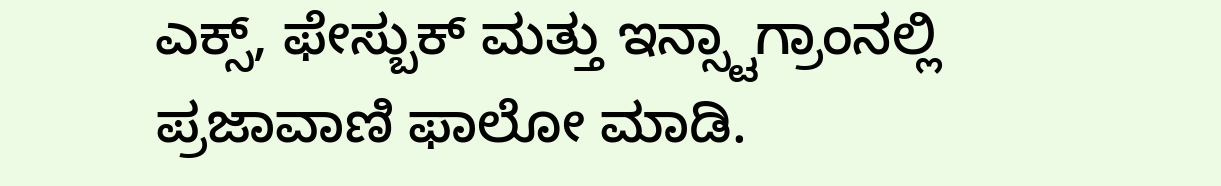ಎಕ್ಸ್, ಫೇಸ್ಬುಕ್ ಮತ್ತು ಇನ್ಸ್ಟಾಗ್ರಾಂನಲ್ಲಿ ಪ್ರಜಾವಾಣಿ ಫಾಲೋ ಮಾಡಿ.